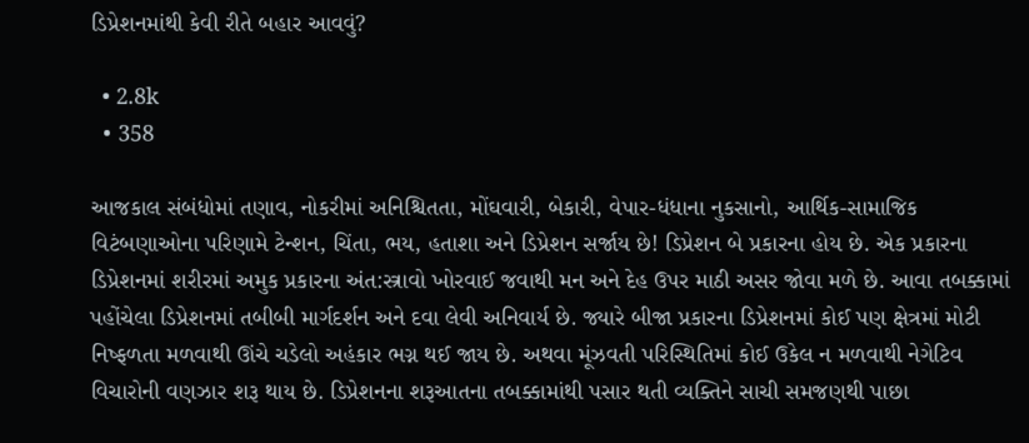ડિપ્રેશનમાંથી કેવી રીતે બહાર આવવું?

  • 2.8k
  • 358

આજકાલ સંબંધોમાં તણાવ, નોકરીમાં અનિશ્ચિતતા, મોંઘવારી, બેકારી, વેપાર-ધંધાના નુકસાનો, આર્થિક-સામાજિક વિટંબણાઓના પરિણામે ટેન્શન, ચિંતા, ભય, હતાશા અને ડિપ્રેશન સર્જાય છે! ડિપ્રેશન બે પ્રકારના હોય છે. એક પ્રકારના ડિપ્રેશનમાં શરીરમાં અમુક પ્રકારના અંત:સ્ત્રાવો ખોરવાઈ જવાથી મન અને દેહ ઉપર માઠી અસર જોવા મળે છે. આવા તબક્કામાં પહોંચેલા ડિપ્રેશનમાં તબીબી માર્ગદર્શન અને દવા લેવી અનિવાર્ય છે. જ્યારે બીજા પ્રકારના ડિપ્રેશનમાં કોઈ પણ ક્ષેત્રમાં મોટી નિષ્ફળતા મળવાથી ઊંચે ચડેલો અહંકાર ભગ્ન થઈ જાય છે. અથવા મૂંઝવતી પરિસ્થિતિમાં કોઈ ઉકેલ ન મળવાથી નેગેટિવ વિચારોની વણઝાર શરૂ થાય છે. ડિપ્રેશનના શરૂઆતના તબક્કામાંથી પસાર થતી વ્યક્તિને સાચી સમજણથી પાછા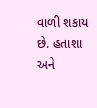વાળી શકાય છે. હતાશા અને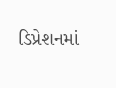ડિપ્રેશનમાં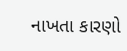નાખતા કારણો